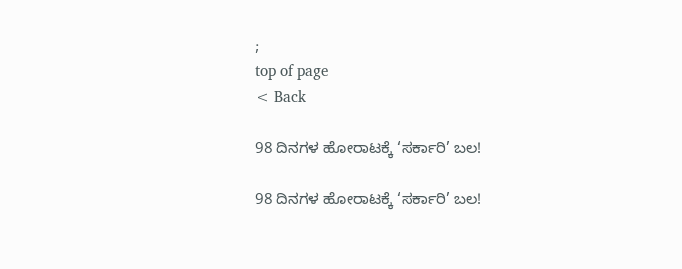;
top of page
< Back

98 ದಿನಗಳ ಹೋರಾಟಕ್ಕೆ ‘ಸರ್ಕಾರಿ’ ಬಲ!

98 ದಿನಗಳ ಹೋರಾಟಕ್ಕೆ ‘ಸರ್ಕಾರಿ’ ಬಲ!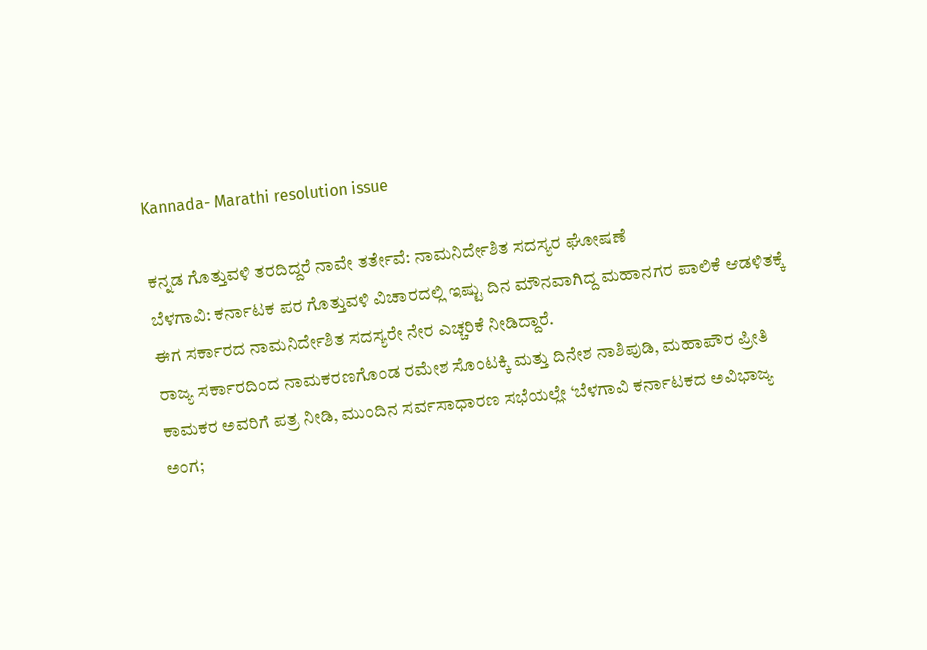Kannada- Marathi resolution issue

ಕನ್ನಡ ಗೊತ್ತುವಳಿ ತರದಿದ್ದರೆ ನಾವೇ ತರ್ತೇವೆ: ನಾಮನಿರ್ದೇಶಿತ ಸದಸ್ಯರ ಘೋಷಣೆ
ಬೆಳಗಾವಿ: ಕರ್ನಾಟಕ ಪರ ಗೊತ್ತುವಳಿ ವಿಚಾರದಲ್ಲಿ ಇಷ್ಟು ದಿನ ಮೌನವಾಗಿದ್ದ ಮಹಾನಗರ ಪಾಲಿಕೆ ಆಡಳಿತಕ್ಕೆ ಈಗ ಸರ್ಕಾರದ ನಾಮನಿರ್ದೇಶಿತ ಸದಸ್ಯರೇ ನೇರ ಎಚ್ಚರಿಕೆ ನೀಡಿದ್ದಾರೆ.
ರಾಜ್ಯ ಸರ್ಕಾರದಿಂದ ನಾಮಕರಣಗೊಂಡ ರಮೇಶ ಸೊಂಟಕ್ಕಿ ಮತ್ತು ದಿನೇಶ ನಾಶಿಪುಡಿ, ಮಹಾಪೌರ ಪ್ರೀತಿ ಕಾಮಕರ ಅವರಿಗೆ ಪತ್ರ ನೀಡಿ, ಮುಂದಿನ ಸರ್ವಸಾಧಾರಣ ಸಭೆಯಲ್ಲೇ ‘ಬೆಳಗಾವಿ ಕರ್ನಾಟಕದ ಅವಿಭಾಜ್ಯ ಅಂಗ;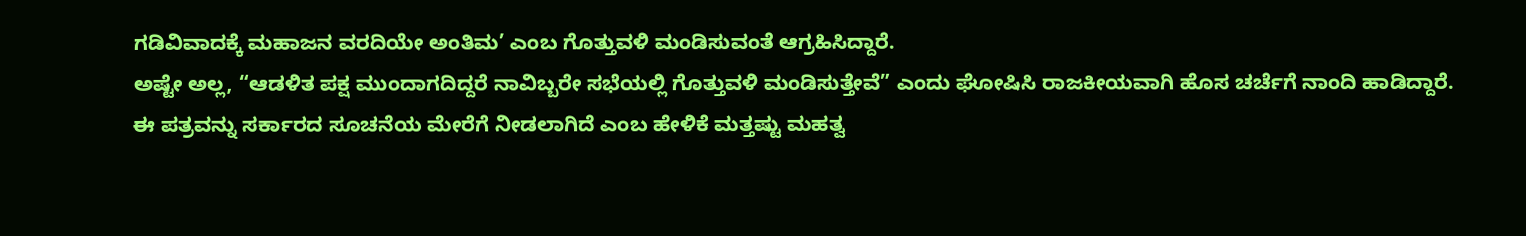ಗಡಿವಿವಾದಕ್ಕೆ ಮಹಾಜನ ವರದಿಯೇ ಅಂತಿಮ’ ಎಂಬ ಗೊತ್ತುವಳಿ ಮಂಡಿಸುವಂತೆ ಆಗ್ರಹಿಸಿದ್ದಾರೆ.
ಅಷ್ಟೇ ಅಲ್ಲ, “ಆಡಳಿತ ಪಕ್ಷ ಮುಂದಾಗದಿದ್ದರೆ ನಾವಿಬ್ಬರೇ ಸಭೆಯಲ್ಲಿ ಗೊತ್ತುವಳಿ ಮಂಡಿಸುತ್ತೇವೆ” ಎಂದು ಘೋಷಿಸಿ ರಾಜಕೀಯವಾಗಿ ಹೊಸ ಚರ್ಚೆಗೆ ನಾಂದಿ ಹಾಡಿದ್ದಾರೆ.
ಈ ಪತ್ರವನ್ನು ಸರ್ಕಾರದ ಸೂಚನೆಯ ಮೇರೆಗೆ ನೀಡಲಾಗಿದೆ ಎಂಬ ಹೇಳಿಕೆ ಮತ್ತಷ್ಟು ಮಹತ್ವ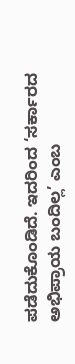ಪಡೆದುಕೊಂಡಿದೆ. ಇದರಿಂದ ‘ಸರ್ಕಾರದ ಅಭಿಪ್ರಾಯ ಬಂದಿಲ್ಲ’ ಎಂಬ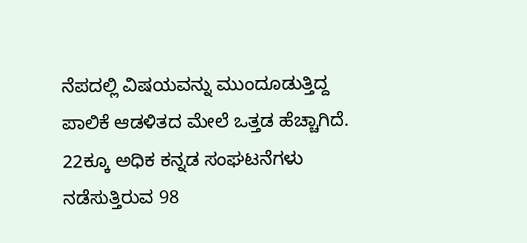ನೆಪದಲ್ಲಿ ವಿಷಯವನ್ನು ಮುಂದೂಡುತ್ತಿದ್ದ ಪಾಲಿಕೆ ಆಡಳಿತದ ಮೇಲೆ ಒತ್ತಡ ಹೆಚ್ಚಾಗಿದೆ.
22ಕ್ಕೂ ಅಧಿಕ ಕನ್ನಡ ಸಂಘಟನೆಗಳು ನಡೆಸುತ್ತಿರುವ 98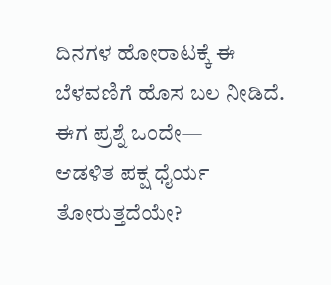ದಿನಗಳ ಹೋರಾಟಕ್ಕೆ ಈ ಬೆಳವಣಿಗೆ ಹೊಸ ಬಲ ನೀಡಿದೆ.
ಈಗ ಪ್ರಶ್ನೆ ಒಂದೇ—
ಆಡಳಿತ ಪಕ್ಷ ಧೈರ್ಯ ತೋರುತ್ತದೆಯೇ?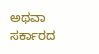ಅಥವಾ ಸರ್ಕಾರದ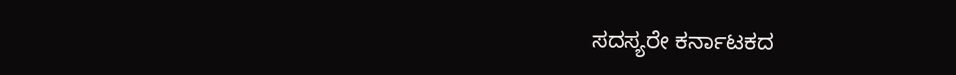ಸದಸ್ಯರೇ ಕರ್ನಾಟಕದ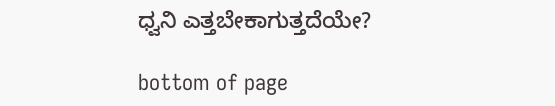ಧ್ವನಿ ಎತ್ತಬೇಕಾಗುತ್ತದೆಯೇ?

bottom of page